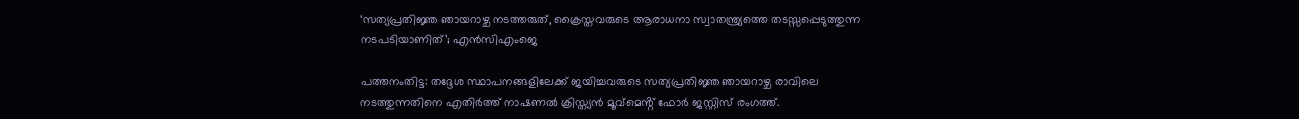‘സത്യപ്രതിജ്ഞ ഞായറാഴ്ച നടത്തരുത്, ക്രൈസ്തവരുടെ ആരാധനാ സ്വാതന്ത്ര്യത്തെ തടസ്സപ്പെടുത്തുന്ന നടപടിയാണിത്’; എൻസിഎംജെ

പത്തനംതിട്ട: തദ്ദേശ സ്ഥാപനങ്ങളിലേക്ക് ജയിച്ചവരുടെ സത്യപ്രതിജ്ഞ ഞായറാഴ്ച രാവിലെ നടത്തുന്നതിനെ എതിർത്ത് നാഷണല്‍ ക്രിസ്ത്യൻ മൂവ്മെൻ്റ് ഫോർ ജസ്റ്റിസ് രംഗത്ത്.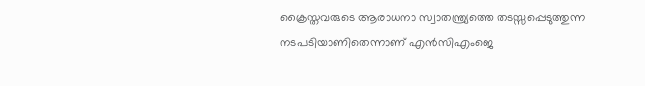ക്രൈസ്തവരുടെ ആരാധനാ സ്വാതന്ത്ര്യത്തെ തടസ്സപ്പെടുത്തുന്ന നടപടിയാണിതെന്നാണ് എൻസിഎംജെ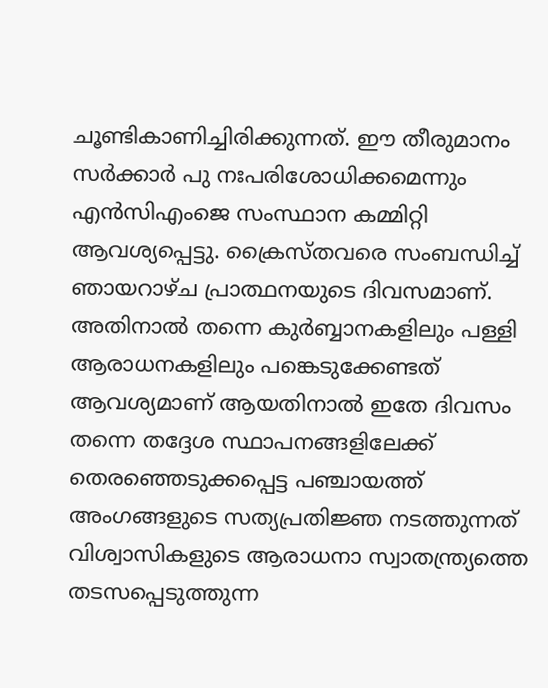ചൂണ്ടികാണിച്ചിരിക്കുന്നത്. ഈ തീരുമാനം സർക്കാർ പു നഃപരിശോധിക്കമെന്നും എൻസിഎംജെ സംസ്ഥാന കമ്മിറ്റി ആവശ്യപ്പെട്ടു. ക്രൈസ്തവരെ സംബന്ധിച്ച്‌ ഞായറാഴ്ച പ്രാത്ഥനയുടെ ദിവസമാണ്. അതിനാല്‍ തന്നെ കുർബ്ബാനകളിലും പള്ളി ആരാധനകളിലും പങ്കെടുക്കേണ്ടത് ആവശ്യമാണ് ആയതിനാല്‍ ഇതേ ദിവസം തന്നെ തദ്ദേശ സ്ഥാപനങ്ങളിലേക്ക് തെരഞ്ഞെടുക്കപ്പെട്ട പഞ്ചായത്ത് അംഗങ്ങളുടെ സത്യപ്രതിജ്ഞ നടത്തുന്നത് വിശ്വാസികളുടെ ആരാധനാ സ്വാതന്ത്ര്യത്തെ തടസപ്പെടുത്തുന്ന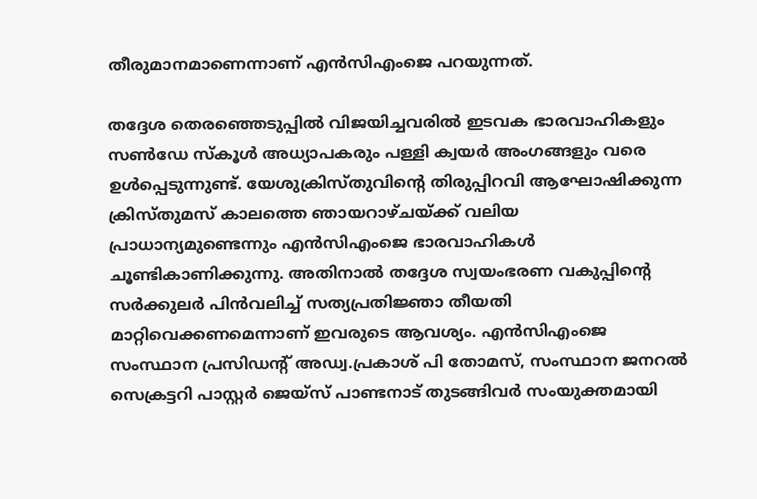തീരുമാനമാണെന്നാണ് എൻസിഎംജെ പറയുന്നത്.

തദ്ദേശ തെരഞ്ഞെടുപ്പില്‍ വിജയിച്ചവരില്‍ ഇടവക ഭാരവാഹികളും സണ്‍ഡേ സ്‌കൂള്‍ അധ്യാപകരും പള്ളി ക്വയർ അംഗങ്ങളും വരെ ഉള്‍പ്പെടുന്നുണ്ട്. യേശുക്രിസ്തുവിൻ്റെ തിരുപ്പിറവി ആഘോഷിക്കുന്ന ക്രിസ്തുമസ് കാലത്തെ ഞായറാഴ്ചയ്ക്ക് വലിയ പ്രാധാന്യമുണ്ടെന്നും എൻസിഎംജെ ഭാരവാഹികള്‍ ചൂണ്ടികാണിക്കുന്നു. അതിനാല്‍ തദ്ദേശ സ്വയംഭരണ വകുപ്പിൻ്റെ സർക്കുലർ പിൻവലിച്ച്‌ സത്യപ്രതിജ്ഞാ തീയതി മാറ്റിവെക്കണമെന്നാണ് ഇവരുടെ ആവശ്യം. എൻസിഎംജെ സംസ്ഥാന പ്രസിഡൻ്റ് അഡ്വ.പ്രകാശ് പി തോമസ്, സംസ്ഥാന ജനറല്‍ സെക്രട്ടറി പാസ്റ്റർ ജെയ്സ് പാണ്ടനാട് തുടങ്ങിവർ സംയുക്തമായി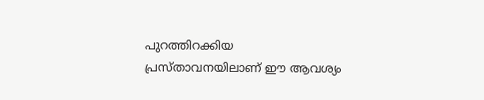പുറത്തിറക്കിയ പ്രസ്താവനയിലാണ് ഈ ആവശ്യം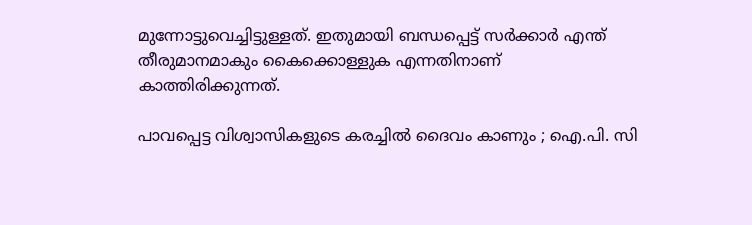മുന്നോട്ടുവെച്ചിട്ടുള്ളത്. ഇതുമായി ബന്ധപ്പെട്ട് സർക്കാർ എന്ത് തീരുമാനമാകും കൈക്കൊള്ളുക എന്നതിനാണ് കാത്തിരിക്കുന്നത്.

പാവപ്പെട്ട വിശ്വാസികളുടെ കരച്ചിൽ ദൈവം കാണും ; ഐ.പി. സി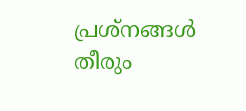പ്രശ്‌നങ്ങൾ തീരും